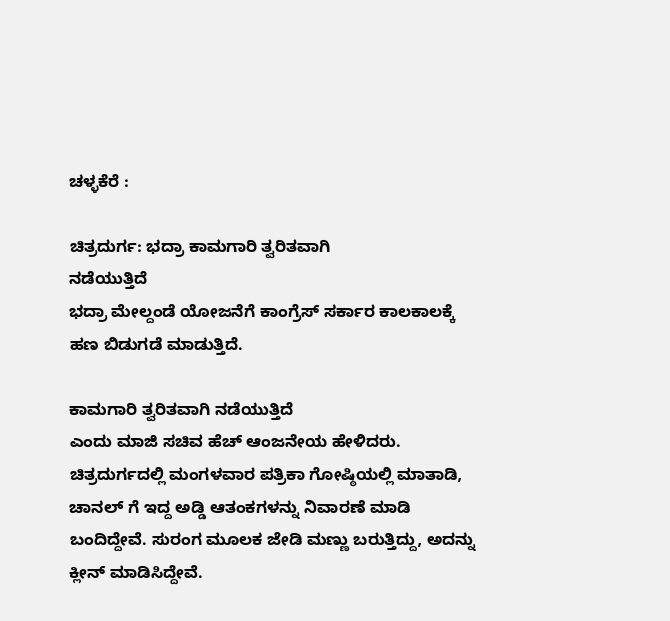ಚಳ್ಳಕೆರೆ :

ಚಿತ್ರದುರ್ಗ: ಭದ್ರಾ ಕಾಮಗಾರಿ ತ್ವರಿತವಾಗಿ
ನಡೆಯುತ್ತಿದೆ
ಭದ್ರಾ ಮೇಲ್ದಂಡೆ ಯೋಜನೆಗೆ ಕಾಂಗ್ರೆಸ್ ಸರ್ಕಾರ ಕಾಲಕಾಲಕ್ಕೆ
ಹಣ ಬಿಡುಗಡೆ ಮಾಡುತ್ತಿದೆ.

ಕಾಮಗಾರಿ ತ್ವರಿತವಾಗಿ ನಡೆಯುತ್ತಿದೆ
ಎಂದು ಮಾಜಿ ಸಚಿವ ಹೆಚ್ ಆಂಜನೇಯ ಹೇಳಿದರು.
ಚಿತ್ರದುರ್ಗದಲ್ಲಿ ಮಂಗಳವಾರ ಪತ್ರಿಕಾ ಗೋಷ್ಠಿಯಲ್ಲಿ ಮಾತಾಡಿ,
ಚಾನಲ್ ಗೆ ಇದ್ದ ಅಡ್ಡಿ ಆತಂಕಗಳನ್ನು ನಿವಾರಣೆ ಮಾಡಿ
ಬಂದಿದ್ದೇವೆ. ಸುರಂಗ ಮೂಲಕ ಜೇಡಿ ಮಣ್ಣು ಬರುತ್ತಿದ್ದು, ಅದನ್ನು
ಕ್ಲೀನ್ ಮಾಡಿಸಿದ್ದೇವೆ.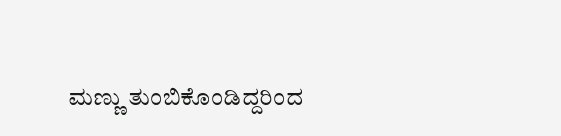ಮಣ್ಣು ತುಂಬಿಕೊಂಡಿದ್ದರಿಂದ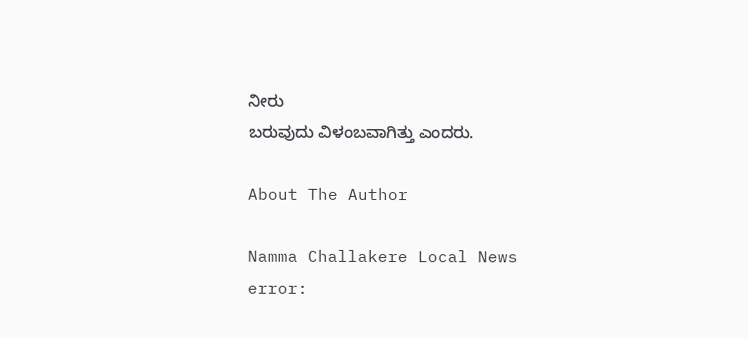ನೀರು
ಬರುವುದು ವಿಳಂಬವಾಗಿತ್ತು ಎಂದರು.

About The Author

Namma Challakere Local News
error: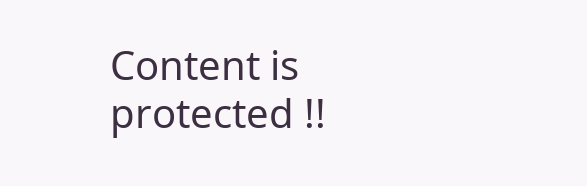Content is protected !!